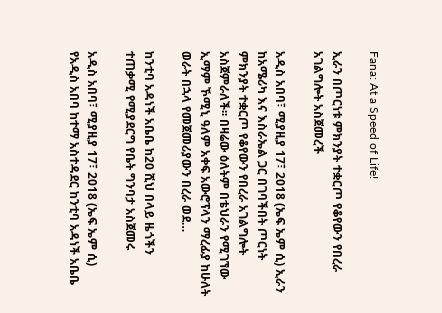Fana: At a Speed of Life!

ኢራን በጦርነቱ ምክንያት ተቋርጦ የቆየውን የበረራ አገልግሎት አስጀመረች

አዲስ አበባ፣ ሚያዚያ 17፣ 2018 (ኤፍ ኤም ሲ) ኢራን ከአሜሪካ እና እስራኤል ጋር በገባችበት ጦርነት ምክንያት ተቋርጦ የቆየውን የበረራ አገልግሎት አስጀምራለች፡፡ በዛሬው ዕለትም በቴህራን የሚገኘው ኢማም ኾሚኒ ዓለም አቀፍ አውሮፕላን ማረፊያ ከሁለት ወራት በኋላ የመጀመሪያውን በረራ ወደ…

ከንቲባ አዳነች አቤቤ ከ20 ሺህ በላይ ዜጎችን ተጠቃሚ የሚያደርግ የቤት ግንባታ አስጀመሩ

አዲስ አበባ፣ ሚያዚያ 17፣ 2018 (ኤፍ ኤም ሲ) የአዲስ አበባ ከተማ አስተዳደር ከንቲባ አዳነች አቤቤ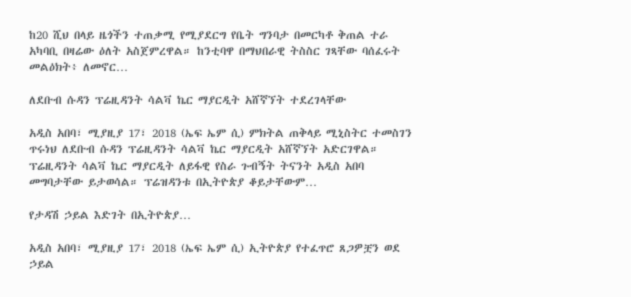ከ20 ሺህ በላይ ዜጎችን ተጠቃሚ የሚያደርግ የቤት ግንባታ በመርካቶ ቅጠል ተራ አካባቢ በዛሬው ዕለት አስጀምረዋል። ከንቲባዋ በማህበራዊ ትስስር ገጻቸው ባሰፈሩት መልዕክት፥ ለመኖር…

ለደቡብ ሱዳን ፕሬዚዳንት ሳልቫ ኬር ማያርዲት አሸኛኘት ተደረገላቸው

አዲስ አበባ፣ ሚያዚያ 17፣ 2018 (ኤፍ ኤም ሲ) ምክትል ጠቅላይ ሚኒስትር ተመስገን ጥሩነህ ለደቡብ ሱዳን ፕሬዚዳንት ሳልቫ ኬር ማያርዲት አሸኛኘት አድርገዋል። ፕሬዚዳንት ሳልቫ ኬር ማያርዲት ለይፋዊ የስራ ጉብኝት ትናንት አዲስ አበባ መግባታቸው ይታወሳል። ፕሬዝዳንቱ በኢትዮጵያ ቆይታቸውም…

የታዳሽ ኃይል እድገት በኢትዮጵያ…

አዲስ አበባ፣ ሚያዚያ 17፣ 2018 (ኤፍ ኤም ሲ) ኢትዮጵያ የተፈጥሮ ጸጋዎቿን ወደ ኃይል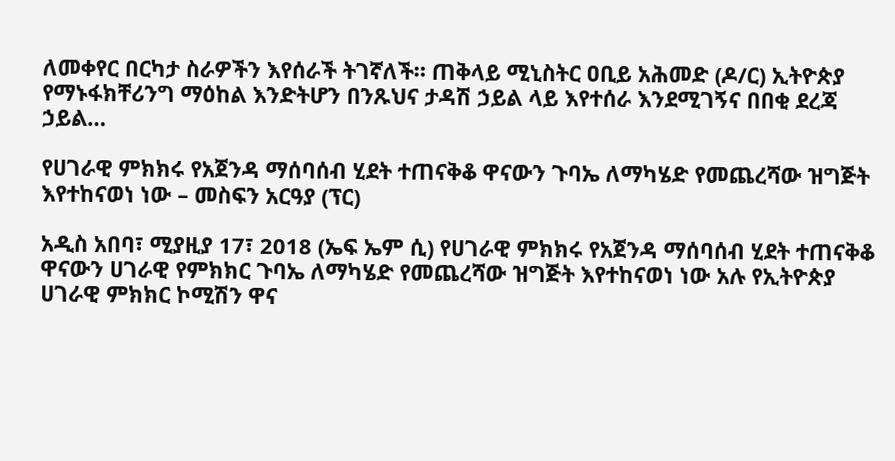ለመቀየር በርካታ ስራዎችን እየሰራች ትገኛለች። ጠቅላይ ሚኒስትር ዐቢይ አሕመድ (ዶ/ር) ኢትዮጵያ የማኑፋክቸሪንግ ማዕከል እንድትሆን በንጹህና ታዳሽ ኃይል ላይ እየተሰራ እንደሚገኝና በበቂ ደረጃ ኃይል…

የሀገራዊ ምክክሩ የአጀንዳ ማሰባሰብ ሂደት ተጠናቅቆ ዋናውን ጉባኤ ለማካሄድ የመጨረሻው ዝግጅት እየተከናወነ ነው – መስፍን አርዓያ (ፕር)

አዲስ አበባ፣ ሚያዚያ 17፣ 2018 (ኤፍ ኤም ሲ) የሀገራዊ ምክክሩ የአጀንዳ ማሰባሰብ ሂደት ተጠናቅቆ ዋናውን ሀገራዊ የምክክር ጉባኤ ለማካሄድ የመጨረሻው ዝግጅት እየተከናወነ ነው አሉ የኢትዮጵያ ሀገራዊ ምክክር ኮሚሽን ዋና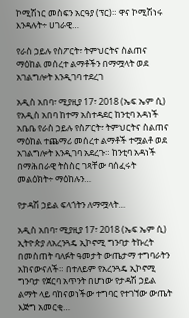ኮሚሽነር መስፍን አርዓያ (ፕር)። ዋና ኮሚሽነሩ እንዳሉት÷ ሀገራዊ…

የራስ ኃይሉ የስፖርት፣ ትምህርትና ስልጠና ማዕከል መሰረተ ልማቶችን በማሟላት ወደ አገልግሎት እንዲገባ ተደረገ

አዲስ አበባ፣ ሚያዚያ 17፣ 2018 (ኤፍ ኤም ሲ) የአዲስ አበባ ከተማ አስተዳደር ከንቲባ አዳነች አቤቤ የራስ ኃይሉ የስፖርት፣ ትምህርትና ስልጠና ማዕከል ተጨማሪ መሰረተ ልማቶች ተሟልቶ ወደ አገልግሎት እንዲገባ አደረጉ። ከንቲባ አዳነች በማሕበራዊ ትስስር ገጻቸው ባሰፈሩት መልዕክት÷ ማዕከሉን…

የታዳሽ ኃይል ፍላጎትን ለማሟላት…

አዲስ አበባ፣ ሚያዚያ 17፣ 2018 (ኤፍ ኤም ሲ) ኢትዮጵያ ለአረንጓዴ ኢኮኖሚ ግንባታ ትኩረት በመስጠት ባለፉት ዓመታት ውጤታማ ተግባራትን አከናውናለች። በተለይም የአረንጓዴ ኢኮኖሚ ግንባታ የጀርባ አጥንት በሆነው የታዳሽ ኃይል ልማት ላይ ባከናወነችው ተግባር የተገኘው ውጤት እጅግ አመርቂ…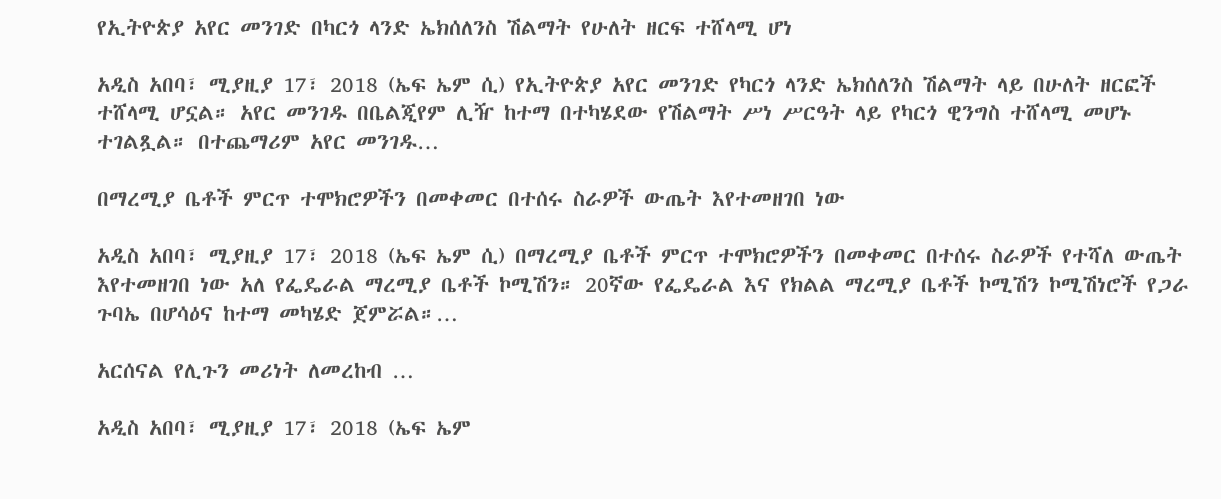የኢትዮጵያ አየር መንገድ በካርጎ ላንድ ኤክሰለንስ ሽልማት የሁለት ዘርፍ ተሸላሚ ሆነ

አዲስ አበባ፣ ሚያዚያ 17፣ 2018 (ኤፍ ኤም ሲ) የኢትዮጵያ አየር መንገድ የካርጎ ላንድ ኤክሰለንስ ሽልማት ላይ በሁለት ዘርፎች ተሸላሚ ሆኗል። አየር መንገዱ በቤልጂየም ሊዥ ከተማ በተካሄደው የሽልማት ሥነ ሥርዓት ላይ የካርጎ ዊንግስ ተሸላሚ መሆኑ ተገልጿል። በተጨማሪም አየር መንገዱ…

በማረሚያ ቤቶች ምርጥ ተሞክሮዎችን በመቀመር በተሰሩ ስራዎች ውጤት እየተመዘገበ ነው

አዲስ አበባ፣ ሚያዚያ 17፣ 2018 (ኤፍ ኤም ሲ) በማረሚያ ቤቶች ምርጥ ተሞክሮዎችን በመቀመር በተሰሩ ስራዎች የተሻለ ውጤት እየተመዘገበ ነው አለ የፌዴራል ማረሚያ ቤቶች ኮሚሽን። 20ኛው የፌዴራል እና የክልል ማረሚያ ቤቶች ኮሚሽን ኮሚሽነሮች የጋራ ጉባኤ በሆሳዕና ከተማ መካሄድ ጀምሯል።…

አርሰናል የሊጉን መሪነት ለመረከብ …

አዲስ አበባ፣ ሚያዚያ 17፣ 2018 (ኤፍ ኤም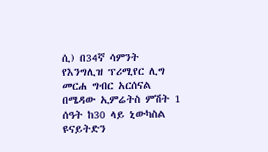ሲ) በ34ኛ ሳምንት የእንግሊዝ ፕሪሚየር ሊግ መርሐ ግብር አርሰናል በሜዳው ኢምሬትስ ምሽት 1 ሰዓት ከ30 ላይ ኒውካስል ዩናይትድን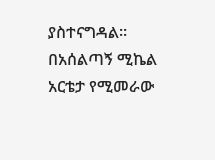ያስተናግዳል፡፡ በአሰልጣኝ ሚኬል አርቴታ የሚመራው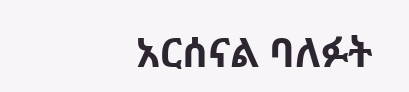አርሰናል ባለፉት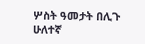ሦስት ዓመታት በሊጉ ሁለተኛ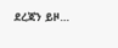ደረጃን ይዞ…